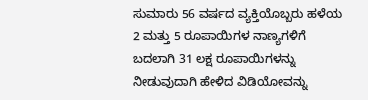ಸುಮಾರು 56 ವರ್ಷದ ವ್ಯಕ್ತಿಯೊಬ್ಬರು ಹಳೆಯ 2 ಮತ್ತು 5 ರೂಪಾಯಿಗಳ ನಾಣ್ಯಗಳಿಗೆ ಬದಲಾಗಿ 31 ಲಕ್ಷ ರೂಪಾಯಿಗಳನ್ನು ನೀಡುವುದಾಗಿ ಹೇಳಿದ ವಿಡಿಯೋವನ್ನು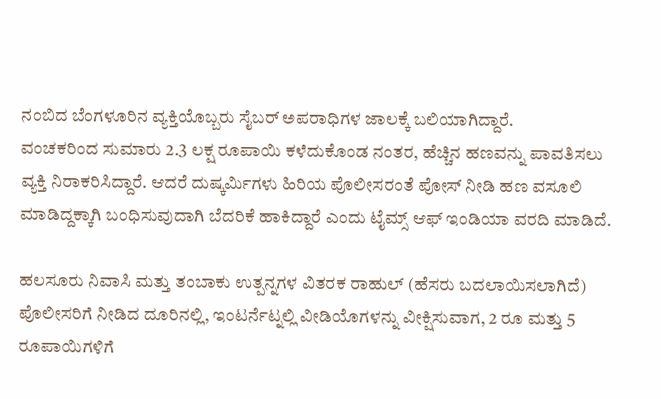ನಂಬಿದ ಬೆಂಗಳೂರಿನ ವ್ಯಕ್ತಿಯೊಬ್ಬರು ಸೈಬರ್ ಅಪರಾಧಿಗಳ ಜಾಲಕ್ಕೆ ಬಲಿಯಾಗಿದ್ದಾರೆ.
ವಂಚಕರಿಂದ ಸುಮಾರು 2.3 ಲಕ್ಷ ರೂಪಾಯಿ ಕಳೆದುಕೊಂಡ ನಂತರ, ಹೆಚ್ಚಿನ ಹಣವನ್ನು ಪಾವತಿಸಲು ವ್ಯಕ್ತಿ ನಿರಾಕರಿಸಿದ್ದಾರೆ. ಆದರೆ ದುಷ್ಕರ್ಮಿಗಳು ಹಿರಿಯ ಪೊಲೀಸರಂತೆ ಪೋಸ್ ನೀಡಿ ಹಣ ವಸೂಲಿ ಮಾಡಿದ್ದಕ್ಕಾಗಿ ಬಂಧಿಸುವುದಾಗಿ ಬೆದರಿಕೆ ಹಾಕಿದ್ದಾರೆ ಎಂದು ಟೈಮ್ಸ್ ಆಫ್ ಇಂಡಿಯಾ ವರದಿ ಮಾಡಿದೆ.

ಹಲಸೂರು ನಿವಾಸಿ ಮತ್ತು ತಂಬಾಕು ಉತ್ಪನ್ನಗಳ ವಿತರಕ ರಾಹುಲ್ (ಹೆಸರು ಬದಲಾಯಿಸಲಾಗಿದೆ) ಪೊಲೀಸರಿಗೆ ನೀಡಿದ ದೂರಿನಲ್ಲಿ, ಇಂಟರ್ನೆಟ್ನಲ್ಲಿ ವೀಡಿಯೊಗಳನ್ನು ವೀಕ್ಷಿಸುವಾಗ, 2 ರೂ ಮತ್ತು 5 ರೂಪಾಯಿಗಳಿಗೆ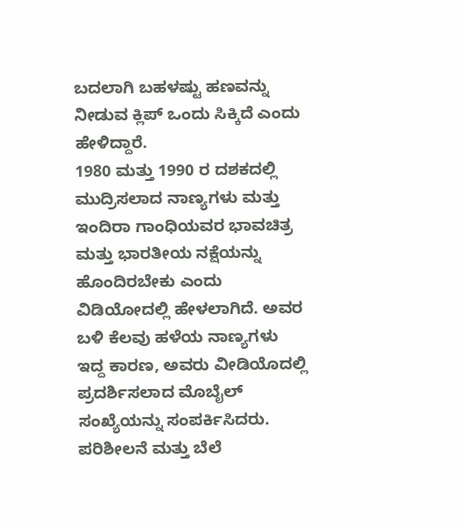ಬದಲಾಗಿ ಬಹಳಷ್ಟು ಹಣವನ್ನು ನೀಡುವ ಕ್ಲಿಪ್ ಒಂದು ಸಿಕ್ಕಿದೆ ಎಂದು ಹೇಳಿದ್ದಾರೆ.
1980 ಮತ್ತು 1990 ರ ದಶಕದಲ್ಲಿ ಮುದ್ರಿಸಲಾದ ನಾಣ್ಯಗಳು ಮತ್ತು ಇಂದಿರಾ ಗಾಂಧಿಯವರ ಭಾವಚಿತ್ರ ಮತ್ತು ಭಾರತೀಯ ನಕ್ಷೆಯನ್ನು ಹೊಂದಿರಬೇಕು ಎಂದು ವಿಡಿಯೋದಲ್ಲಿ ಹೇಳಲಾಗಿದೆ. ಅವರ ಬಳಿ ಕೆಲವು ಹಳೆಯ ನಾಣ್ಯಗಳು ಇದ್ದ ಕಾರಣ, ಅವರು ವೀಡಿಯೊದಲ್ಲಿ ಪ್ರದರ್ಶಿಸಲಾದ ಮೊಬೈಲ್ ಸಂಖ್ಯೆಯನ್ನು ಸಂಪರ್ಕಿಸಿದರು.
ಪರಿಶೀಲನೆ ಮತ್ತು ಬೆಲೆ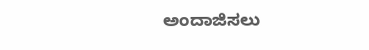ಅಂದಾಜಿಸಲು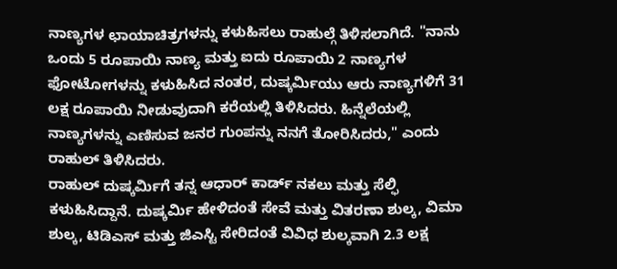ನಾಣ್ಯಗಳ ಛಾಯಾಚಿತ್ರಗಳನ್ನು ಕಳುಹಿಸಲು ರಾಹುಲ್ಗೆ ತಿಳಿಸಲಾಗಿದೆ. "ನಾನು ಒಂದು 5 ರೂಪಾಯಿ ನಾಣ್ಯ ಮತ್ತು ಐದು ರೂಪಾಯಿ 2 ನಾಣ್ಯಗಳ ಫೋಟೋಗಳನ್ನು ಕಳುಹಿಸಿದ ನಂತರ, ದುಷ್ಕರ್ಮಿಯು ಆರು ನಾಣ್ಯಗಳಿಗೆ 31 ಲಕ್ಷ ರೂಪಾಯಿ ನೀಡುವುದಾಗಿ ಕರೆಯಲ್ಲಿ ತಿಳಿಸಿದರು. ಹಿನ್ನೆಲೆಯಲ್ಲಿ ನಾಣ್ಯಗಳನ್ನು ಎಣಿಸುವ ಜನರ ಗುಂಪನ್ನು ನನಗೆ ತೋರಿಸಿದರು," ಎಂದು ರಾಹುಲ್ ತಿಳಿಸಿದರು.
ರಾಹುಲ್ ದುಷ್ಕರ್ಮಿಗೆ ತನ್ನ ಆಧಾರ್ ಕಾರ್ಡ್ ನಕಲು ಮತ್ತು ಸೆಲ್ಫಿ ಕಳುಹಿಸಿದ್ದಾನೆ. ದುಷ್ಕರ್ಮಿ ಹೇಳಿದಂತೆ ಸೇವೆ ಮತ್ತು ವಿತರಣಾ ಶುಲ್ಕ, ವಿಮಾ ಶುಲ್ಕ, ಟಿಡಿಎಸ್ ಮತ್ತು ಜಿಎಸ್ಟಿ ಸೇರಿದಂತೆ ವಿವಿಧ ಶುಲ್ಕವಾಗಿ 2.3 ಲಕ್ಷ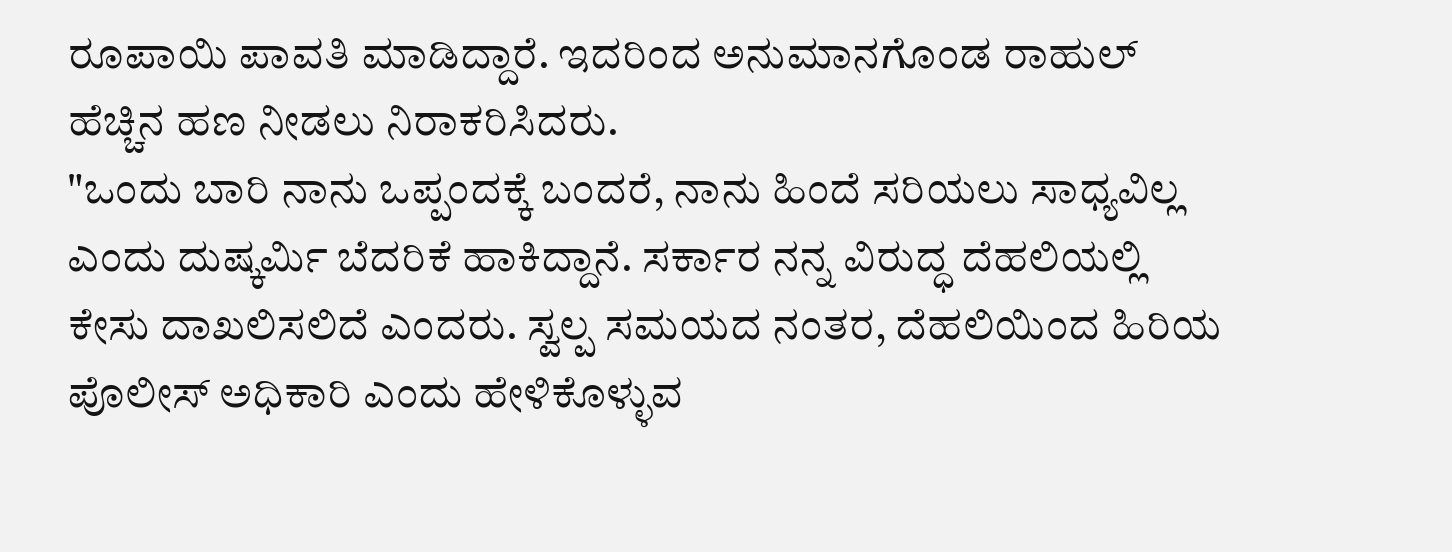ರೂಪಾಯಿ ಪಾವತಿ ಮಾಡಿದ್ದಾರೆ. ಇದರಿಂದ ಅನುಮಾನಗೊಂಡ ರಾಹುಲ್ ಹೆಚ್ಚಿನ ಹಣ ನೀಡಲು ನಿರಾಕರಿಸಿದರು.
"ಒಂದು ಬಾರಿ ನಾನು ಒಪ್ಪಂದಕ್ಕೆ ಬಂದರೆ, ನಾನು ಹಿಂದೆ ಸರಿಯಲು ಸಾಧ್ಯವಿಲ್ಲ ಎಂದು ದುಷ್ಕರ್ಮಿ ಬೆದರಿಕೆ ಹಾಕಿದ್ದಾನೆ. ಸರ್ಕಾರ ನನ್ನ ವಿರುದ್ಧ ದೆಹಲಿಯಲ್ಲಿ ಕೇಸು ದಾಖಲಿಸಲಿದೆ ಎಂದರು. ಸ್ವಲ್ಪ ಸಮಯದ ನಂತರ, ದೆಹಲಿಯಿಂದ ಹಿರಿಯ ಪೊಲೀಸ್ ಅಧಿಕಾರಿ ಎಂದು ಹೇಳಿಕೊಳ್ಳುವ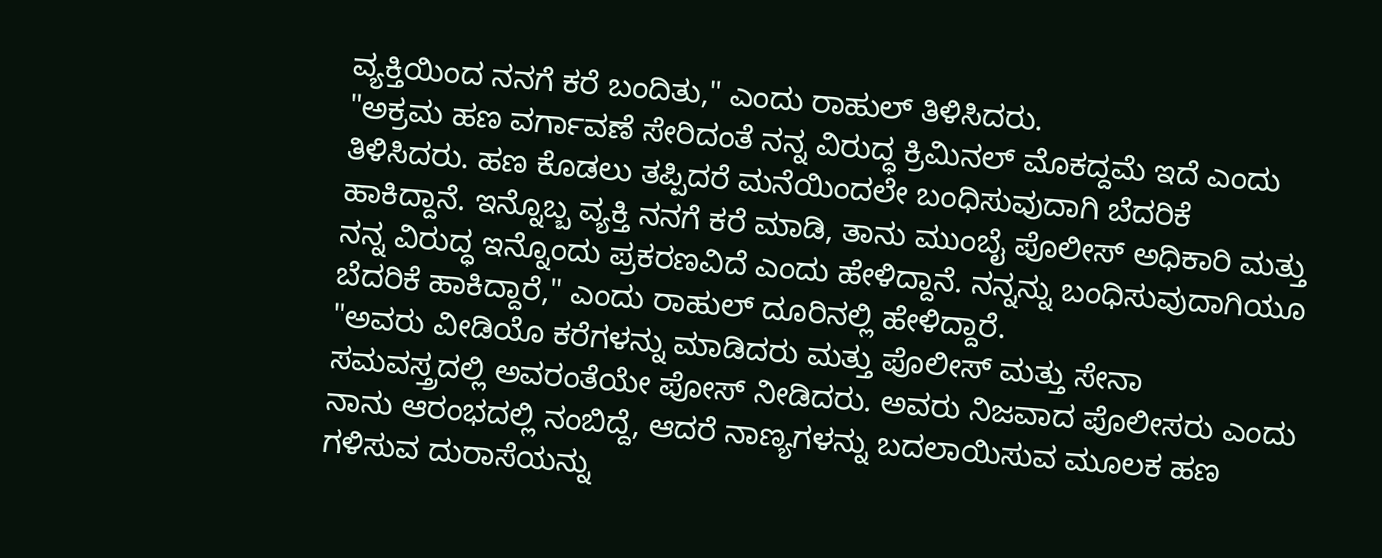ವ್ಯಕ್ತಿಯಿಂದ ನನಗೆ ಕರೆ ಬಂದಿತು," ಎಂದು ರಾಹುಲ್ ತಿಳಿಸಿದರು.
"ಅಕ್ರಮ ಹಣ ವರ್ಗಾವಣೆ ಸೇರಿದಂತೆ ನನ್ನ ವಿರುದ್ಧ ಕ್ರಿಮಿನಲ್ ಮೊಕದ್ದಮೆ ಇದೆ ಎಂದು ತಿಳಿಸಿದರು. ಹಣ ಕೊಡಲು ತಪ್ಪಿದರೆ ಮನೆಯಿಂದಲೇ ಬಂಧಿಸುವುದಾಗಿ ಬೆದರಿಕೆ ಹಾಕಿದ್ದಾನೆ. ಇನ್ನೊಬ್ಬ ವ್ಯಕ್ತಿ ನನಗೆ ಕರೆ ಮಾಡಿ, ತಾನು ಮುಂಬೈ ಪೊಲೀಸ್ ಅಧಿಕಾರಿ ಮತ್ತು ನನ್ನ ವಿರುದ್ಧ ಇನ್ನೊಂದು ಪ್ರಕರಣವಿದೆ ಎಂದು ಹೇಳಿದ್ದಾನೆ. ನನ್ನನ್ನು ಬಂಧಿಸುವುದಾಗಿಯೂ ಬೆದರಿಕೆ ಹಾಕಿದ್ದಾರೆ," ಎಂದು ರಾಹುಲ್ ದೂರಿನಲ್ಲಿ ಹೇಳಿದ್ದಾರೆ.
"ಅವರು ವೀಡಿಯೊ ಕರೆಗಳನ್ನು ಮಾಡಿದರು ಮತ್ತು ಪೊಲೀಸ್ ಮತ್ತು ಸೇನಾ ಸಮವಸ್ತ್ರದಲ್ಲಿ ಅವರಂತೆಯೇ ಪೋಸ್ ನೀಡಿದರು. ಅವರು ನಿಜವಾದ ಪೊಲೀಸರು ಎಂದು ನಾನು ಆರಂಭದಲ್ಲಿ ನಂಬಿದ್ದೆ, ಆದರೆ ನಾಣ್ಯಗಳನ್ನು ಬದಲಾಯಿಸುವ ಮೂಲಕ ಹಣ ಗಳಿಸುವ ದುರಾಸೆಯನ್ನು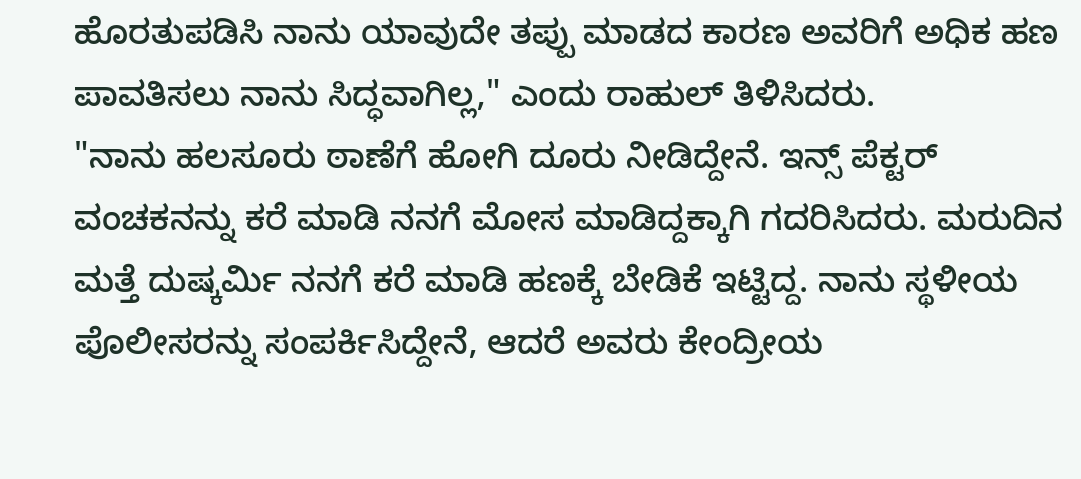ಹೊರತುಪಡಿಸಿ ನಾನು ಯಾವುದೇ ತಪ್ಪು ಮಾಡದ ಕಾರಣ ಅವರಿಗೆ ಅಧಿಕ ಹಣ ಪಾವತಿಸಲು ನಾನು ಸಿದ್ಧವಾಗಿಲ್ಲ," ಎಂದು ರಾಹುಲ್ ತಿಳಿಸಿದರು.
"ನಾನು ಹಲಸೂರು ಠಾಣೆಗೆ ಹೋಗಿ ದೂರು ನೀಡಿದ್ದೇನೆ. ಇನ್ಸ್ ಪೆಕ್ಟರ್ ವಂಚಕನನ್ನು ಕರೆ ಮಾಡಿ ನನಗೆ ಮೋಸ ಮಾಡಿದ್ದಕ್ಕಾಗಿ ಗದರಿಸಿದರು. ಮರುದಿನ ಮತ್ತೆ ದುಷ್ಕರ್ಮಿ ನನಗೆ ಕರೆ ಮಾಡಿ ಹಣಕ್ಕೆ ಬೇಡಿಕೆ ಇಟ್ಟಿದ್ದ. ನಾನು ಸ್ಥಳೀಯ ಪೊಲೀಸರನ್ನು ಸಂಪರ್ಕಿಸಿದ್ದೇನೆ, ಆದರೆ ಅವರು ಕೇಂದ್ರೀಯ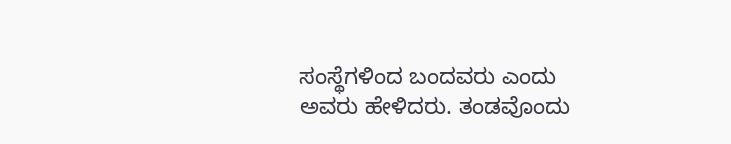ಸಂಸ್ಥೆಗಳಿಂದ ಬಂದವರು ಎಂದು ಅವರು ಹೇಳಿದರು. ತಂಡವೊಂದು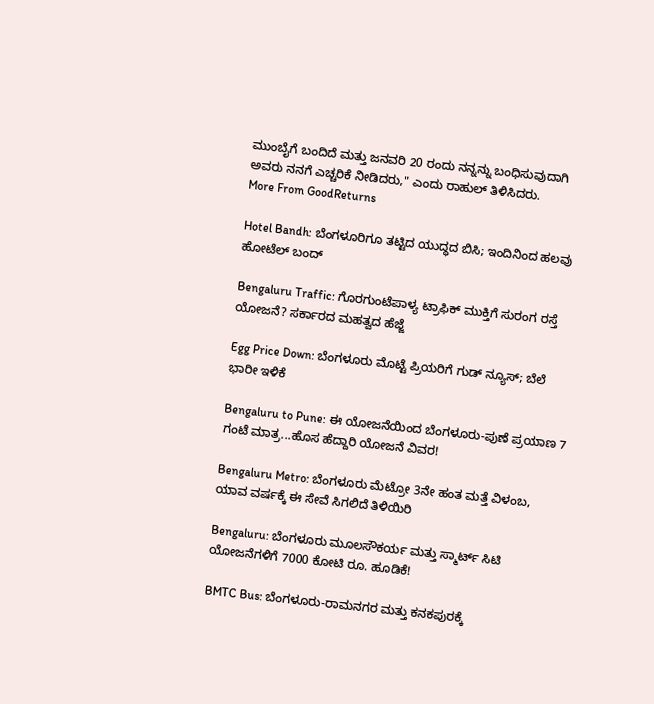ಮುಂಬೈಗೆ ಬಂದಿದೆ ಮತ್ತು ಜನವರಿ 20 ರಂದು ನನ್ನನ್ನು ಬಂಧಿಸುವುದಾಗಿ ಅವರು ನನಗೆ ಎಚ್ಚರಿಕೆ ನೀಡಿದರು," ಎಂದು ರಾಹುಲ್ ತಿಳಿಸಿದರು.
More From GoodReturns

Hotel Bandh: ಬೆಂಗಳೂರಿಗೂ ತಟ್ಟಿದ ಯುದ್ಧದ ಬಿಸಿ; ಇಂದಿನಿಂದ ಹಲವು ಹೋಟೆಲ್ ಬಂದ್

Bengaluru Traffic: ಗೊರಗುಂಟೆಪಾಳ್ಯ ಟ್ರಾಫಿಕ್ ಮುಕ್ತಿಗೆ ಸುರಂಗ ರಸ್ತೆ ಯೋಜನೆ? ಸರ್ಕಾರದ ಮಹತ್ವದ ಹೆಜ್ಜೆ

Egg Price Down: ಬೆಂಗಳೂರು ಮೊಟ್ಟೆ ಪ್ರಿಯರಿಗೆ ಗುಡ್ ನ್ಯೂಸ್; ಬೆಲೆ ಭಾರೀ ಇಳಿಕೆ

Bengaluru to Pune: ಈ ಯೋಜನೆಯಿಂದ ಬೆಂಗಳೂರು-ಪುಣೆ ಪ್ರಯಾಣ 7 ಗಂಟೆ ಮಾತ್ರ...ಹೊಸ ಹೆದ್ದಾರಿ ಯೋಜನೆ ವಿವರ!

Bengaluru Metro: ಬೆಂಗಳೂರು ಮೆಟ್ರೋ 3ನೇ ಹಂತ ಮತ್ತೆ ವಿಳಂಬ, ಯಾವ ವರ್ಷಕ್ಕೆ ಈ ಸೇವೆ ಸಿಗಲಿದೆ ತಿಳಿಯಿರಿ

Bengaluru: ಬೆಂಗಳೂರು ಮೂಲಸೌಕರ್ಯ ಮತ್ತು ಸ್ಮಾರ್ಟ್ ಸಿಟಿ ಯೋಜನೆಗಳಿಗೆ 7000 ಕೋಟಿ ರೂ. ಹೂಡಿಕೆ!

BMTC Bus: ಬೆಂಗಳೂರು-ರಾಮನಗರ ಮತ್ತು ಕನಕಪುರಕ್ಕೆ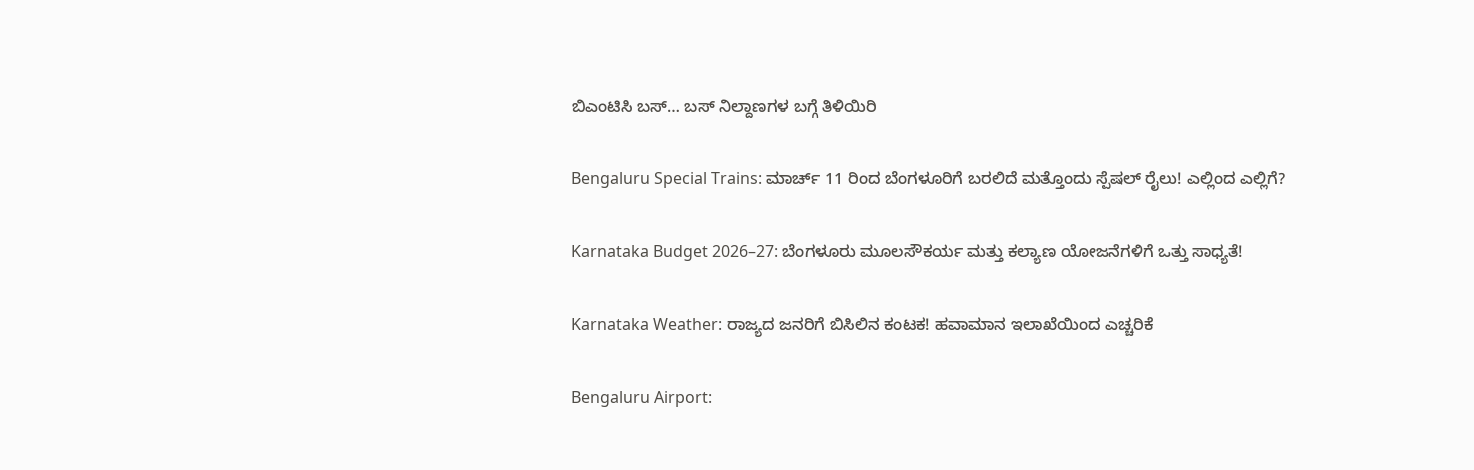ಬಿಎಂಟಿಸಿ ಬಸ್… ಬಸ್ ನಿಲ್ದಾಣಗಳ ಬಗ್ಗೆ ತಿಳಿಯಿರಿ

Bengaluru Special Trains: ಮಾರ್ಚ್ 11 ರಿಂದ ಬೆಂಗಳೂರಿಗೆ ಬರಲಿದೆ ಮತ್ತೊಂದು ಸ್ಪೆಷಲ್ ರೈಲು! ಎಲ್ಲಿಂದ ಎಲ್ಲಿಗೆ?

Karnataka Budget 2026–27: ಬೆಂಗಳೂರು ಮೂಲಸೌಕರ್ಯ ಮತ್ತು ಕಲ್ಯಾಣ ಯೋಜನೆಗಳಿಗೆ ಒತ್ತು ಸಾಧ್ಯತೆ!

Karnataka Weather: ರಾಜ್ಯದ ಜನರಿಗೆ ಬಿಸಿಲಿನ ಕಂಟಕ! ಹವಾಮಾನ ಇಲಾಖೆಯಿಂದ ಎಚ್ಚರಿಕೆ

Bengaluru Airport: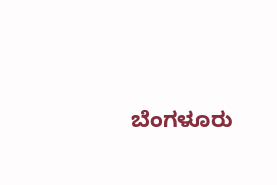ಬೆಂಗಳೂರು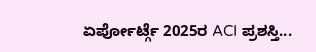ಏರ್ಪೋರ್ಟ್ಗೆ 2025ರ ACI ಪ್ರಶಸ್ತಿ...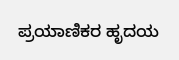ಪ್ರಯಾಣಿಕರ ಹೃದಯ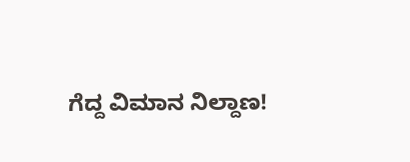ಗೆದ್ದ ವಿಮಾನ ನಿಲ್ದಾಣ!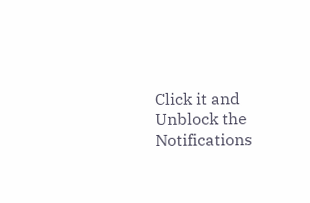Click it and Unblock the Notifications